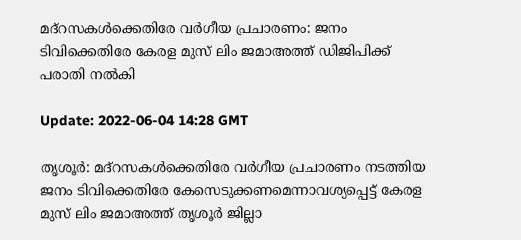മദ്‌റസകള്‍ക്കെതിരേ വര്‍ഗീയ പ്രചാരണം: ജനം ടിവിക്കെതിരേ കേരള മുസ് ലിം ജമാഅത്ത് ഡിജിപിക്ക് പരാതി നല്‍കി

Update: 2022-06-04 14:28 GMT

തൃശൂര്‍: മദ്‌റസകള്‍ക്കെതിരേ വര്‍ഗീയ പ്രചാരണം നടത്തിയ ജനം ടിവിക്കെതിരേ കേസെടുക്കണമെന്നാവശ്യപ്പെട്ട് കേരള മുസ് ലിം ജമാഅത്ത് തൃശൂര്‍ ജില്ലാ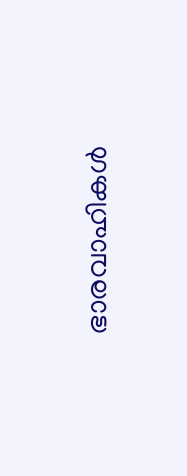ഭാരവാഹികള്‍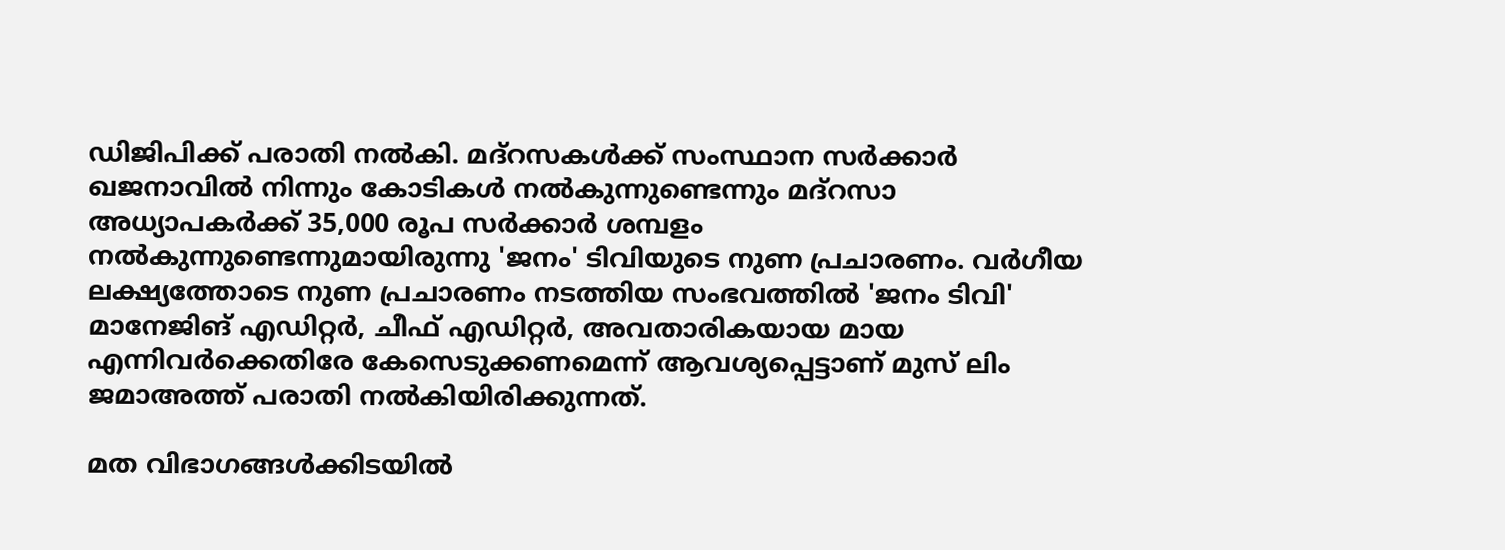ഡിജിപിക്ക് പരാതി നല്‍കി. മദ്‌റസകള്‍ക്ക് സംസ്ഥാന സര്‍ക്കാര്‍ ഖജനാവില്‍ നിന്നും കോടികള്‍ നല്‍കുന്നുണ്ടെന്നും മദ്‌റസാ അധ്യാപകര്‍ക്ക് 35,000 രൂപ സര്‍ക്കാര്‍ ശമ്പളം നല്‍കുന്നുണ്ടെന്നുമായിരുന്നു 'ജനം' ടിവിയുടെ നുണ പ്രചാരണം. വര്‍ഗീയ ലക്ഷ്യത്തോടെ നുണ പ്രചാരണം നടത്തിയ സംഭവത്തില്‍ 'ജനം ടിവി' മാനേജിങ് എഡിറ്റര്‍, ചീഫ് എഡിറ്റര്‍, അവതാരികയായ മായ എന്നിവര്‍ക്കെതിരേ കേസെടുക്കണമെന്ന് ആവശ്യപ്പെട്ടാണ് മുസ് ലിം ജമാഅത്ത് പരാതി നല്‍കിയിരിക്കുന്നത്.

മത വിഭാഗങ്ങള്‍ക്കിടയില്‍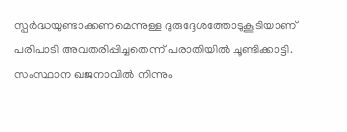സ്പര്‍ദ്ധയുണ്ടാക്കണമെന്നുള്ള ദുരുദ്ദേശത്തോടുകൂടിയാണ് പരിപാടി അവതരിപ്പിച്ചതെന്ന് പരാതിയില്‍ ചൂണ്ടിക്കാട്ടി. സംസ്ഥാന ഖജനാവില്‍ നിന്നും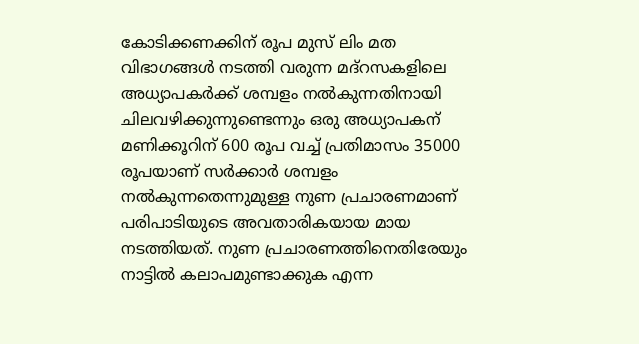കോടിക്കണക്കിന് രൂപ മുസ് ലിം മത വിഭാഗങ്ങള്‍ നടത്തി വരുന്ന മദ്‌റസകളിലെ അധ്യാപകര്‍ക്ക് ശമ്പളം നല്‍കുന്നതിനായി ചിലവഴിക്കുന്നുണ്ടെന്നും ഒരു അധ്യാപകന് മണിക്കൂറിന് 600 രൂപ വച്ച് പ്രതിമാസം 35000 രൂപയാണ് സര്‍ക്കാര്‍ ശമ്പളം നല്‍കുന്നതെന്നുമുള്ള നുണ പ്രചാരണമാണ് പരിപാടിയുടെ അവതാരികയായ മായ നടത്തിയത്. നുണ പ്രചാരണത്തിനെതിരേയും നാട്ടില്‍ കലാപമുണ്ടാക്കുക എന്ന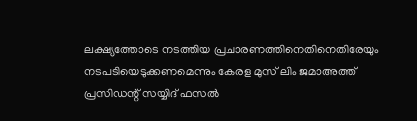ലക്ഷ്യത്തോടെ നടത്തിയ പ്രചാരണത്തിനെതിനെതിരേയും നടപടിയെടുക്കണമെന്നും കേരള മുസ് ലിം ജമാഅത്ത് പ്രസിഡന്റ് സയ്യിദ് ഫസല്‍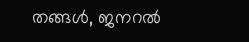തങ്ങള്‍, ജനറല്‍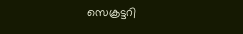സെക്രട്ടറി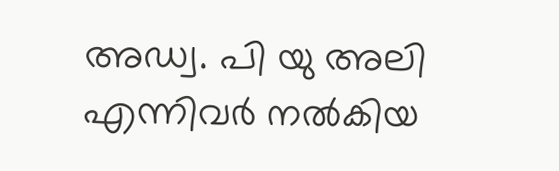അഡ്വ. പി യു അലി എന്നിവര്‍ നല്‍കിയ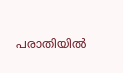പരാതിയില്‍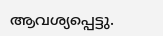ആവശ്യപ്പെട്ടു.